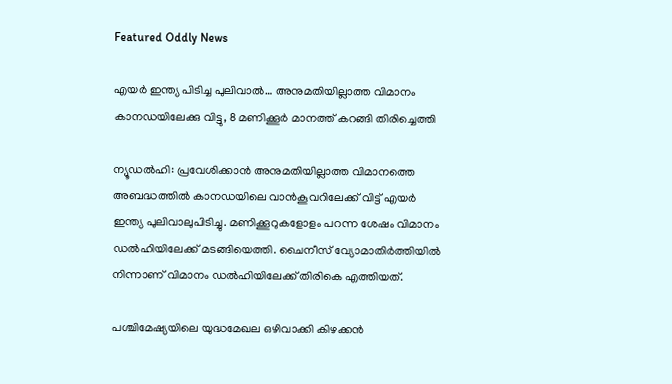Featured Oddly News

എയര്‍ ഇന്ത്യ പിടിച്ച പുലിവാല്‍… അനുമതിയില്ലാത്ത വിമാനം കാനഡയിലേക്കു വിട്ടു, 8 മണിക്കൂര്‍ മാനത്ത് കറങ്ങി തിരിച്ചെത്തി

ന്യൂഡല്‍ഹി: പ്രവേശിക്കാന്‍ അനുമതിയില്ലാത്ത വിമാനത്തെ അബദ്ധത്തില്‍ കാനഡയിലെ വാന്‍കൂവറിലേക്ക് വിട്ട് എയര്‍ ഇന്ത്യ പുലിവാലുപിടിച്ചു. മണിക്കൂറുകളോളം പറന്ന ശേഷം വിമാനം ഡല്‍ഹിയിലേക്ക് മടങ്ങിയെത്തി. ചൈനീസ് വ്യോമാതിര്‍ത്തിയില്‍ നിന്നാണ് വിമാനം ഡല്‍ഹിയിലേക്ക് തിരികെ എത്തിയത്.

പശ്ചിമേഷ്യയിലെ യുദ്ധമേഖല ഒഴിവാക്കി കിഴക്കന്‍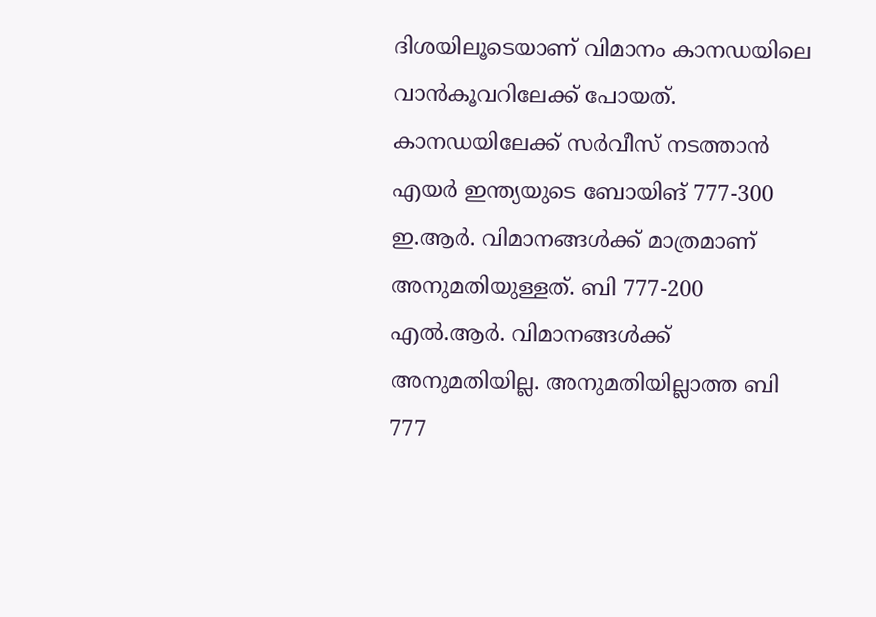ദിശയിലൂടെയാണ് വിമാനം കാനഡയിലെ വാന്‍കൂവറിലേക്ക് പോയത്. കാനഡയിലേക്ക് സര്‍വീസ് നടത്താന്‍ എയര്‍ ഇന്ത്യയുടെ ബോയിങ് 777-300 ഇ.ആര്‍. വിമാനങ്ങള്‍ക്ക് മാത്രമാണ് അനുമതിയുള്ളത്. ബി 777-200 എല്‍.ആര്‍. വിമാനങ്ങള്‍ക്ക് അനുമതിയില്ല. അനുമതിയില്ലാത്ത ബി 777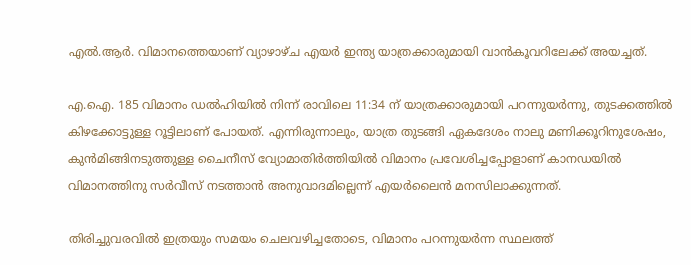എല്‍.ആര്‍. വിമാനത്തെയാണ് വ്യാഴാഴ്ച എയര്‍ ഇന്ത്യ യാത്രക്കാരുമായി വാന്‍കൂവറിലേക്ക് അയച്ചത്.

എ.ഐ. 185 വിമാനം ഡല്‍ഹിയില്‍ നിന്ന് രാവിലെ 11:34 ന് യാത്രക്കാരുമായി പറന്നുയര്‍ന്നു, തുടക്കത്തില്‍ കിഴക്കോട്ടുള്ള റൂട്ടിലാണ് പോയത്. എന്നിരുന്നാലും, യാത്ര തുടങ്ങി ഏകദേശം നാലു മണിക്കൂറിനുശേഷം, കുന്‍മിങ്ങിനടുത്തുള്ള ചൈനീസ് വ്യോമാതിര്‍ത്തിയില്‍ വിമാനം പ്രവേശിച്ചപ്പോളാണ് കാനഡയില്‍ വിമാനത്തിനു സര്‍വീസ് നടത്താന്‍ അനുവാദമില്ലെന്ന് എയര്‍ലൈന്‍ മനസിലാക്കുന്നത്.

തിരിച്ചുവരവില്‍ ഇത്രയും സമയം ചെലവഴിച്ചതോടെ, വിമാനം പറന്നുയര്‍ന്ന സ്ഥലത്ത്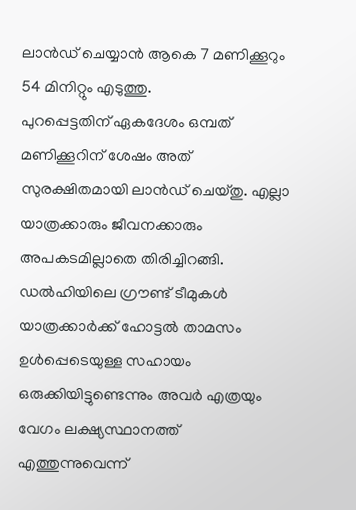ലാന്‍ഡ് ചെയ്യാന്‍ ആകെ 7 മണിക്കൂറും 54 മിനിറ്റും എടുത്തു.
പുറപ്പെട്ടതിന് ഏകദേശം ഒമ്പത് മണിക്കൂറിന് ശേഷം അത് സുരക്ഷിതമായി ലാന്‍ഡ് ചെയ്തു. എല്ലാ യാത്രക്കാരും ജീവനക്കാരും അപകടമില്ലാതെ തിരിച്ചിറങ്ങി.
ഡല്‍ഹിയിലെ ഗ്രൗണ്ട് ടീമുകള്‍ യാത്രക്കാര്‍ക്ക് ഹോട്ടല്‍ താമസം ഉള്‍പ്പെടെയുള്ള സഹായം ഒരുക്കിയിട്ടുണ്ടെന്നും അവര്‍ എത്രയും വേഗം ലക്ഷ്യസ്ഥാനത്ത് എത്തുന്നുവെന്ന്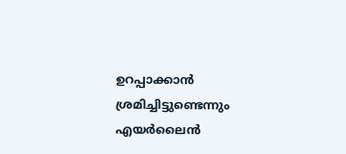ഉറപ്പാക്കാന്‍ ശ്രമിച്ചിട്ടുണ്ടെന്നും എയര്‍ലൈന്‍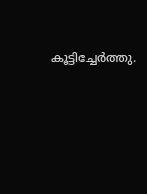കൂട്ടിച്ചേര്‍ത്തു.